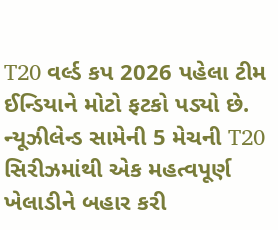T20 વર્લ્ડ કપ 2026 પહેલા ટીમ ઈન્ડિયાને મોટો ફટકો પડ્યો છે. ન્યૂઝીલેન્ડ સામેની 5 મેચની T20 સિરીઝમાંથી એક મહત્વપૂર્ણ ખેલાડીને બહાર કરી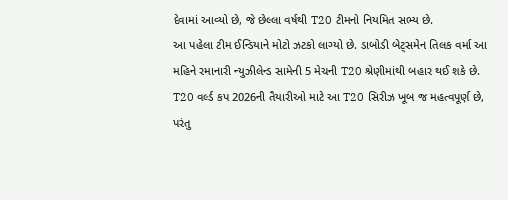દેવામાં આવ્યો છે, જે છેલ્લા વર્ષથી T20 ટીમનો નિયમિત સભ્ય છે.
આ પહેલા ટીમ ઈન્ડિયાને મોટો ઝટકો લાગ્યો છે. ડાબોડી બેટ્સમેન તિલક વર્મા આ મહિને રમાનારી ન્યુઝીલેન્ડ સામેની 5 મેચની T20 શ્રેણીમાંથી બહાર થઈ શકે છે. T20 વર્લ્ડ કપ 2026ની તૈયારીઓ માટે આ T20 સિરીઝ ખૂબ જ મહત્વપૂર્ણ છે, પરંતુ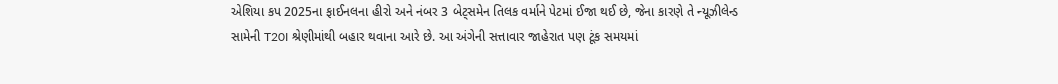એશિયા કપ 2025ના ફાઈનલના હીરો અને નંબર 3 બેટ્સમેન તિલક વર્માને પેટમાં ઈજા થઈ છે, જેના કારણે તે ન્યૂઝીલેન્ડ સામેની T20I શ્રેણીમાંથી બહાર થવાના આરે છે. આ અંગેની સત્તાવાર જાહેરાત પણ ટૂંક સમયમાં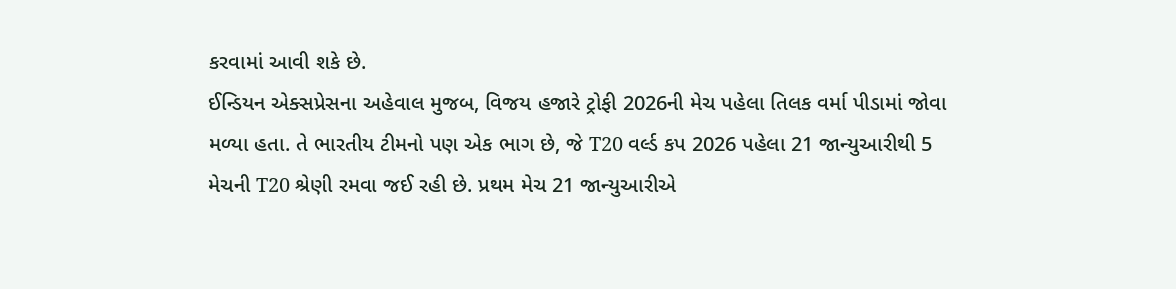કરવામાં આવી શકે છે.
ઈન્ડિયન એક્સપ્રેસના અહેવાલ મુજબ, વિજય હજારે ટ્રોફી 2026ની મેચ પહેલા તિલક વર્મા પીડામાં જોવા મળ્યા હતા. તે ભારતીય ટીમનો પણ એક ભાગ છે, જે T20 વર્લ્ડ કપ 2026 પહેલા 21 જાન્યુઆરીથી 5 મેચની T20 શ્રેણી રમવા જઈ રહી છે. પ્રથમ મેચ 21 જાન્યુઆરીએ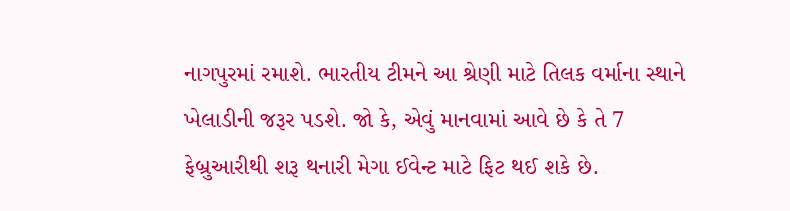નાગપુરમાં રમાશે. ભારતીય ટીમને આ શ્રેણી માટે તિલક વર્માના સ્થાને ખેલાડીની જરૂર પડશે. જો કે, એવું માનવામાં આવે છે કે તે 7 ફેબ્રુઆરીથી શરૂ થનારી મેગા ઈવેન્ટ માટે ફિટ થઈ શકે છે.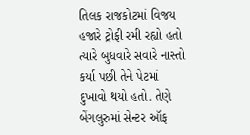તિલક રાજકોટમાં વિજય હજારે ટ્રોફી રમી રહ્યો હતો ત્યારે બુધવારે સવારે નાસ્તો કર્યા પછી તેને પેટમાં દુખાવો થયો હતો. તેણે બેંગલુરુમાં સેન્ટર ઑફ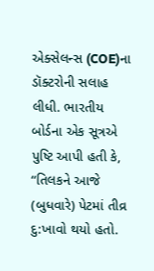એક્સેલન્સ (COE)ના ડૉક્ટરોની સલાહ લીધી. ભારતીય બોર્ડના એક સૂત્રએ પુષ્ટિ આપી હતી કે, “તિલકને આજે (બુધવારે) પેટમાં તીવ્ર દુ:ખાવો થયો હતો.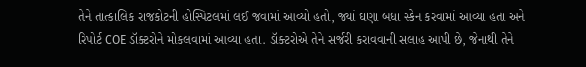તેને તાત્કાલિક રાજકોટની હોસ્પિટલમાં લઈ જવામાં આવ્યો હતો, જ્યાં ઘણા બધા સ્કેન કરવામાં આવ્યા હતા અને રિપોર્ટ COE ડૉક્ટરોને મોકલવામાં આવ્યા હતા. ડૉક્ટરોએ તેને સર્જરી કરાવવાની સલાહ આપી છે, જેનાથી તેને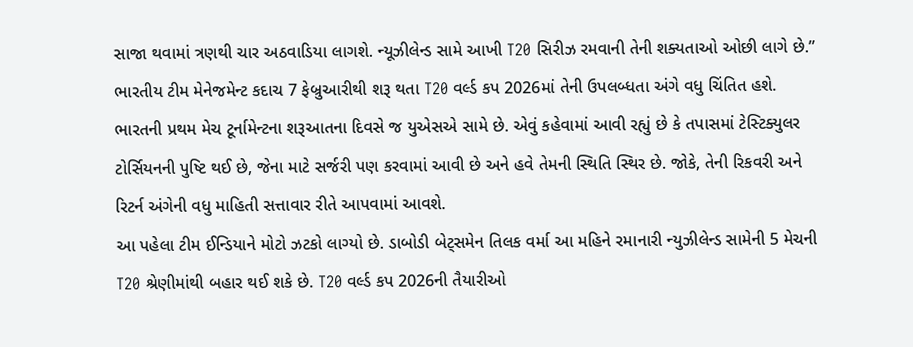સાજા થવામાં ત્રણથી ચાર અઠવાડિયા લાગશે. ન્યૂઝીલેન્ડ સામે આખી T20 સિરીઝ રમવાની તેની શક્યતાઓ ઓછી લાગે છે.”
ભારતીય ટીમ મેનેજમેન્ટ કદાચ 7 ફેબ્રુઆરીથી શરૂ થતા T20 વર્લ્ડ કપ 2026માં તેની ઉપલબ્ધતા અંગે વધુ ચિંતિત હશે. ભારતની પ્રથમ મેચ ટૂર્નામેન્ટના શરૂઆતના દિવસે જ યુએસએ સામે છે. એવું કહેવામાં આવી રહ્યું છે કે તપાસમાં ટેસ્ટિક્યુલર ટોર્સિયનની પુષ્ટિ થઈ છે, જેના માટે સર્જરી પણ કરવામાં આવી છે અને હવે તેમની સ્થિતિ સ્થિર છે. જોકે, તેની રિકવરી અને રિટર્ન અંગેની વધુ માહિતી સત્તાવાર રીતે આપવામાં આવશે.
આ પહેલા ટીમ ઈન્ડિયાને મોટો ઝટકો લાગ્યો છે. ડાબોડી બેટ્સમેન તિલક વર્મા આ મહિને રમાનારી ન્યુઝીલેન્ડ સામેની 5 મેચની T20 શ્રેણીમાંથી બહાર થઈ શકે છે. T20 વર્લ્ડ કપ 2026ની તૈયારીઓ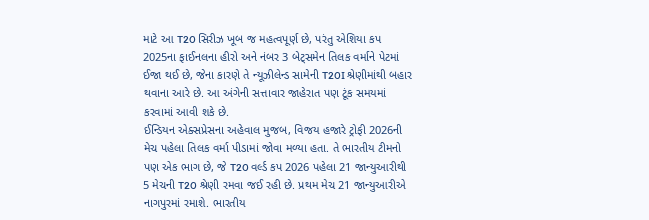માટે આ T20 સિરીઝ ખૂબ જ મહત્વપૂર્ણ છે, પરંતુ એશિયા કપ 2025ના ફાઈનલના હીરો અને નંબર 3 બેટ્સમેન તિલક વર્માને પેટમાં ઈજા થઈ છે, જેના કારણે તે ન્યૂઝીલેન્ડ સામેની T20I શ્રેણીમાંથી બહાર થવાના આરે છે. આ અંગેની સત્તાવાર જાહેરાત પણ ટૂંક સમયમાં કરવામાં આવી શકે છે.
ઈન્ડિયન એક્સપ્રેસના અહેવાલ મુજબ, વિજય હજારે ટ્રોફી 2026ની મેચ પહેલા તિલક વર્મા પીડામાં જોવા મળ્યા હતા. તે ભારતીય ટીમનો પણ એક ભાગ છે, જે T20 વર્લ્ડ કપ 2026 પહેલા 21 જાન્યુઆરીથી 5 મેચની T20 શ્રેણી રમવા જઈ રહી છે. પ્રથમ મેચ 21 જાન્યુઆરીએ નાગપુરમાં રમાશે. ભારતીય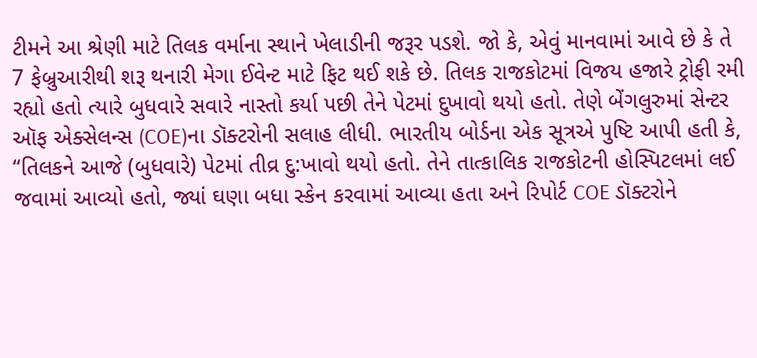ટીમને આ શ્રેણી માટે તિલક વર્માના સ્થાને ખેલાડીની જરૂર પડશે. જો કે, એવું માનવામાં આવે છે કે તે 7 ફેબ્રુઆરીથી શરૂ થનારી મેગા ઈવેન્ટ માટે ફિટ થઈ શકે છે. તિલક રાજકોટમાં વિજય હજારે ટ્રોફી રમી રહ્યો હતો ત્યારે બુધવારે સવારે નાસ્તો કર્યા પછી તેને પેટમાં દુખાવો થયો હતો. તેણે બેંગલુરુમાં સેન્ટર ઑફ એક્સેલન્સ (COE)ના ડૉક્ટરોની સલાહ લીધી. ભારતીય બોર્ડના એક સૂત્રએ પુષ્ટિ આપી હતી કે, “તિલકને આજે (બુધવારે) પેટમાં તીવ્ર દુ:ખાવો થયો હતો. તેને તાત્કાલિક રાજકોટની હોસ્પિટલમાં લઈ જવામાં આવ્યો હતો, જ્યાં ઘણા બધા સ્કેન કરવામાં આવ્યા હતા અને રિપોર્ટ COE ડૉક્ટરોને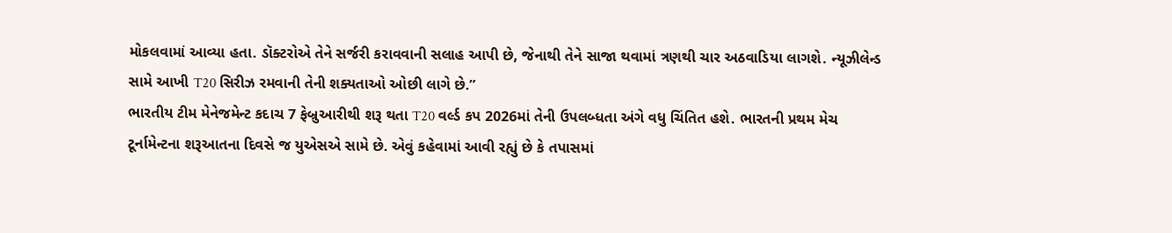મોકલવામાં આવ્યા હતા. ડૉક્ટરોએ તેને સર્જરી કરાવવાની સલાહ આપી છે, જેનાથી તેને સાજા થવામાં ત્રણથી ચાર અઠવાડિયા લાગશે. ન્યૂઝીલેન્ડ સામે આખી T20 સિરીઝ રમવાની તેની શક્યતાઓ ઓછી લાગે છે.”
ભારતીય ટીમ મેનેજમેન્ટ કદાચ 7 ફેબ્રુઆરીથી શરૂ થતા T20 વર્લ્ડ કપ 2026માં તેની ઉપલબ્ધતા અંગે વધુ ચિંતિત હશે. ભારતની પ્રથમ મેચ ટૂર્નામેન્ટના શરૂઆતના દિવસે જ યુએસએ સામે છે. એવું કહેવામાં આવી રહ્યું છે કે તપાસમાં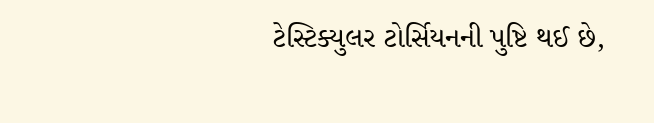ટેસ્ટિક્યુલર ટોર્સિયનની પુષ્ટિ થઈ છે,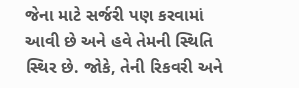જેના માટે સર્જરી પણ કરવામાં આવી છે અને હવે તેમની સ્થિતિ સ્થિર છે. જોકે, તેની રિકવરી અને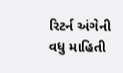રિટર્ન અંગેની વધુ માહિતી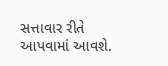સત્તાવાર રીતે આપવામાં આવશે.